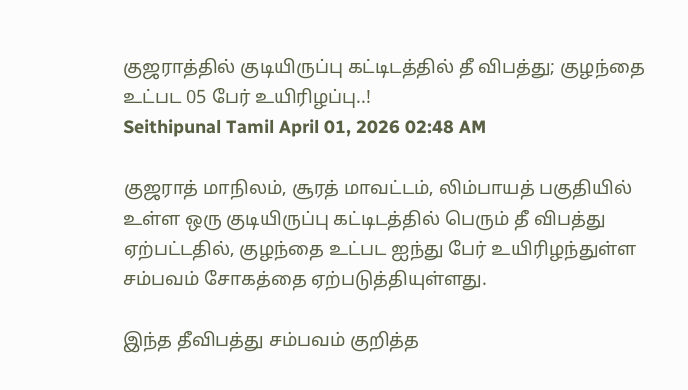குஜராத்தில் குடியிருப்பு கட்டிடத்தில் தீ விபத்து; குழந்தை உட்பட 05 பேர் உயிரிழப்பு..!
Seithipunal Tamil April 01, 2026 02:48 AM

குஜராத் மாநிலம், சூரத் மாவட்டம், லிம்பாயத் பகுதியில் உள்ள ஒரு குடியிருப்பு கட்டிடத்தில் பெரும் தீ விபத்து ஏற்பட்டதில், குழந்தை உட்பட ஐந்து பேர் உயிரிழந்துள்ள சம்பவம் சோகத்தை ஏற்படுத்தியுள்ளது.

இந்த தீவிபத்து சம்பவம் குறித்த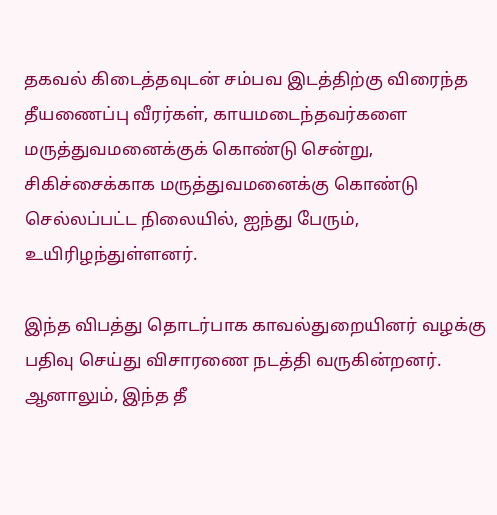தகவல் கிடைத்தவுடன் சம்பவ இடத்திற்கு விரைந்த தீயணைப்பு வீரர்கள், காயமடைந்தவர்களை மருத்துவமனைக்குக் கொண்டு சென்று, சிகிச்சைக்காக மருத்துவமனைக்கு கொண்டு செல்லப்பட்ட நிலையில், ஐந்து பேரும், உயிரிழந்துள்ளனர்.

இந்த விபத்து தொடர்பாக காவல்துறையினர் வழக்கு பதிவு செய்து விசாரணை நடத்தி வருகின்றனர். ஆனாலும், இந்த தீ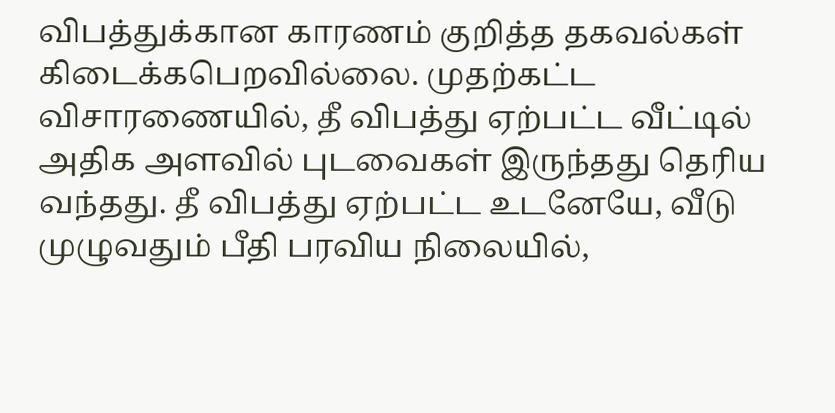விபத்துக்கான காரணம் குறித்த தகவல்கள் கிடைக்கபெறவில்லை. முதற்கட்ட விசாரணையில், தீ விபத்து ஏற்பட்ட வீட்டில் அதிக அளவில் புடவைகள் இருந்தது தெரிய வந்தது. தீ விபத்து ஏற்பட்ட உடனேயே, வீடு முழுவதும் பீதி பரவிய நிலையில்,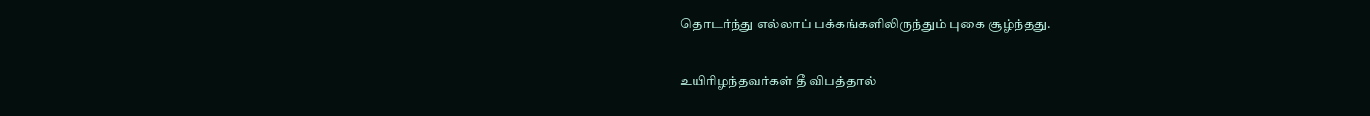தொடர்ந்து எல்லாப் பக்கங்களிலிருந்தும் புகை சூழ்ந்தது.

உயிரிழந்தவர்கள் தீ விபத்தால்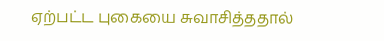ஏற்பட்ட புகையை சுவாசித்ததால்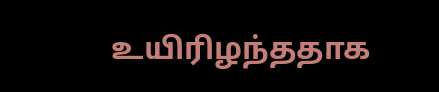உயிரிழந்ததாக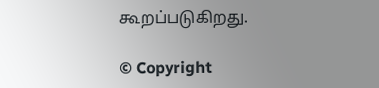கூறப்படுகிறது.

© Copyright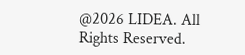@2026 LIDEA. All Rights Reserved.